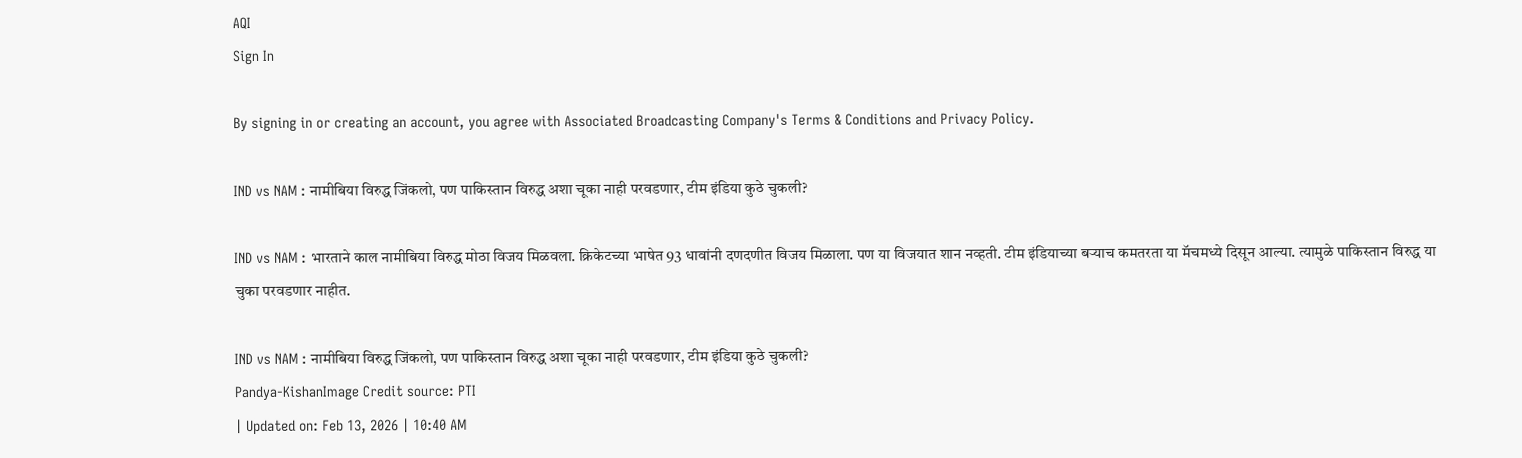AQI
Sign In

By signing in or creating an account, you agree with Associated Broadcasting Company's Terms & Conditions and Privacy Policy.

IND vs NAM : नामीबिया विरुद्ध जिंकलो, पण पाकिस्तान विरुद्ध अशा चूका नाही परवडणार, टीम इंडिया कुठे चुकली?

IND vs NAM : भारताने काल नामीबिया विरुद्ध मोठा विजय मिळवला. क्रिकेटच्या भाषेत 93 धावांनी दणदणीत विजय मिळाला. पण या विजयात शान नव्हती. टीम इंडियाच्या बऱ्याच कमतरता या मॅचमध्ये दिसून आल्या. त्यामुळे पाकिस्तान विरुद्ध या चुका परवडणार नाहीत.

IND vs NAM : नामीबिया विरुद्ध जिंकलो, पण पाकिस्तान विरुद्ध अशा चूका नाही परवडणार, टीम इंडिया कुठे चुकली?
Pandya-KishanImage Credit source: PTI
| Updated on: Feb 13, 2026 | 10:40 AM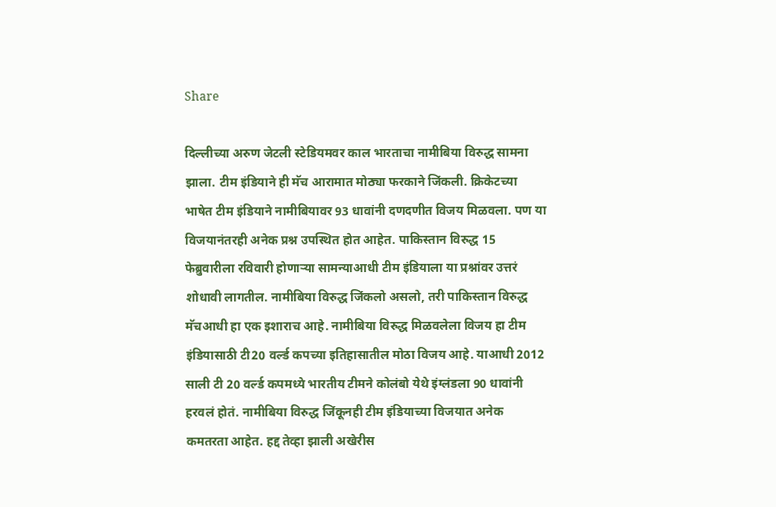Share

दिल्लीच्या अरुण जेटली स्टेडियमवर काल भारताचा नामीबिया विरुद्ध सामना झाला. टीम इंडियाने ही मॅच आरामात मोठ्या फरकाने जिंकली. क्रिकेटच्या भाषेत टीम इंडियाने नामीबियावर 93 धावांनी दणदणीत विजय मिळवला. पण या विजयानंतरही अनेक प्रश्न उपस्थित होत आहेत. पाकिस्तान विरुद्ध 15 फेब्रुवारीला रविवारी होणाऱ्या सामन्याआधी टीम इंडियाला या प्रश्नांवर उत्तरं शोधावी लागतील. नामीबिया विरुद्ध जिंकलो असलो, तरी पाकिस्तान विरुद्ध मॅचआधी हा एक इशाराच आहे. नामीबिया विरुद्ध मिळवलेला विजय हा टीम इंडियासाठी टी20 वर्ल्ड कपच्या इतिहासातील मोठा विजय आहे. याआधी 2012 साली टी 20 वर्ल्ड कपमध्ये भारतीय टीमने कोलंबो येथे इंग्लंडला 90 धावांनी हरवलं होतं. नामीबिया विरुद्ध जिंकूनही टीम इंडियाच्या विजयात अनेक कमतरता आहेत. हद्द तेव्हा झाली अखेरीस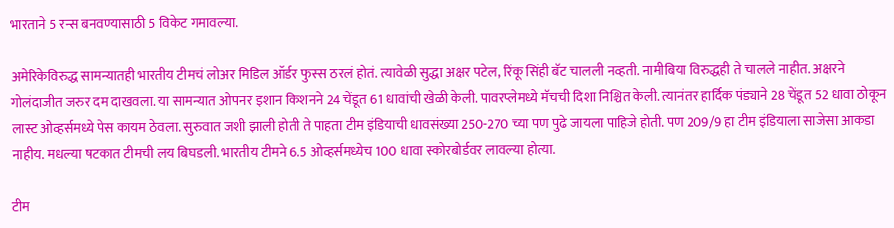भारताने 5 रन्स बनवण्यासाठी 5 विकेट गमावल्या.

अमेरिकेविरुद्ध सामन्यातही भारतीय टीमचं लोअर मिडिल ऑर्डर फुस्स ठरलं होतं. त्यावेळी सुद्धा अक्षर पटेल, रिंकू सिंही बॅट चालली नव्हती. नामीबिया विरुद्धही ते चालले नाहीत. अक्षरने गोलंदाजीत जरुर दम दाखवला. या सामन्यात ओपनर इशान किशनने 24 चेंडूत 61 धावांची खेळी केली. पावरप्लेमध्ये मॅचची दिशा निश्चित केली. त्यानंतर हार्दिक पंड्याने 28 चेंडूत 52 धावा ठोकून लास्ट ओव्हर्समध्ये पेस कायम ठेवला. सुरुवात जशी झाली होती ते पाहता टीम इंडियाची धावसंख्या 250-270 च्या पण पुढे जायला पाहिजे होती. पण 209/9 हा टीम इंडियाला साजेसा आकडा नाहीय. मधल्या षटकात टीमची लय बिघडली. भारतीय टीमने 6.5 ओव्हर्समध्येच 100 धावा स्कोरबोर्डवर लावल्या होत्या.

टीम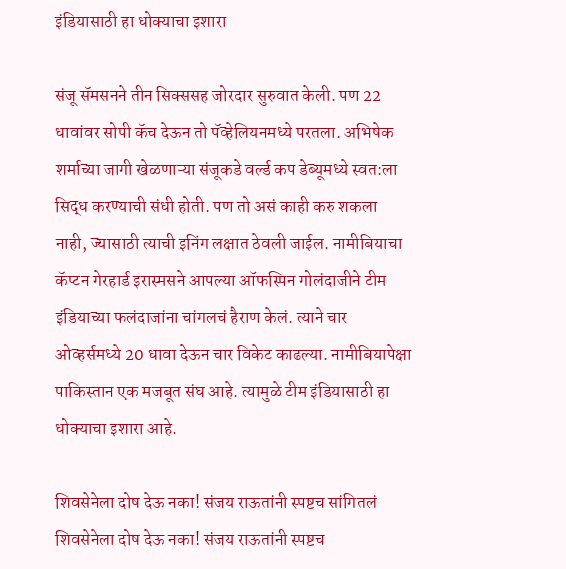इंडियासाठी हा धोक्याचा इशारा

संजू सॅमसनने तीन सिक्ससह जोरदार सुरुवात केली. पण 22 धावांवर सोपी कॅच देऊन तो पॅव्हेलियनमध्ये परतला. अभिषेक शर्माच्या जागी खेळणाऱ्या संजूकडे वर्ल्ड कप डेब्यूमध्ये स्वत:ला सिद्ध करण्याची संधी होती. पण तो असं काही करु शकला नाही, ज्यासाठी त्याची इनिंग लक्षात ठेवली जाईल. नामीबियाचा कॅप्टन गेरहार्ड इरास्मसने आपल्या ऑफस्पिन गोलंदाजीने टीम इंडियाच्या फलंदाजांना चांगलचं हैराण केलं. त्याने चार ओव्हर्समध्ये 20 धावा देऊन चार विकेट काढल्या. नामीबियापेक्षा पाकिस्तान एक मजबूत संघ आहे. त्यामुळे टीम इंडियासाठी हा धोक्याचा इशारा आहे.

शिवसेनेला दोष देऊ नका! संजय राऊतांनी स्पष्टच सांगितलं
शिवसेनेला दोष देऊ नका! संजय राऊतांनी स्पष्टच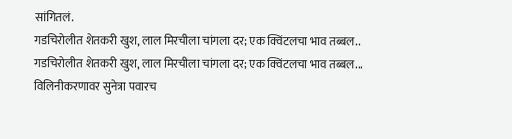सांगितलं.
गडचिरोलीत शेतकरी खुश, लाल मिरचीला चांगला दर; एक क्विंटलचा भाव तब्बल..
गडचिरोलीत शेतकरी खुश, लाल मिरचीला चांगला दर; एक क्विंटलचा भाव तब्बल...
विलिनीकरणावर सुनेत्रा पवारच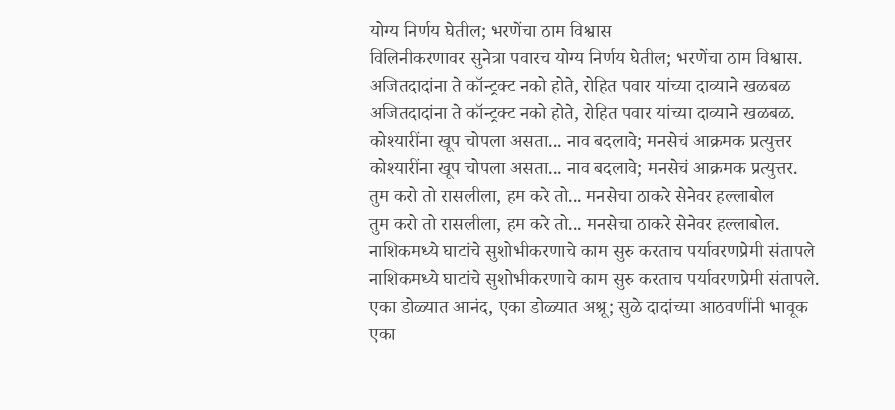योग्य निर्णय घेतील; भरणेंचा ठाम विश्वास
विलिनीकरणावर सुनेत्रा पवारच योग्य निर्णय घेतील; भरणेंचा ठाम विश्वास.
अजितदादांना ते कॉन्ट्रक्ट नको होते, रोहित पवार यांच्या दाव्याने खळबळ
अजितदादांना ते कॉन्ट्रक्ट नको होते, रोहित पवार यांच्या दाव्याने खळबळ.
कोश्यारींना खूप चोपला असता... नाव बदलावे; मनसेचं आक्रमक प्रत्युत्तर
कोश्यारींना खूप चोपला असता... नाव बदलावे; मनसेचं आक्रमक प्रत्युत्तर.
तुम करो तो रासलीला, हम करे तो... मनसेचा ठाकरे सेनेवर हल्लाबोल
तुम करो तो रासलीला, हम करे तो... मनसेचा ठाकरे सेनेवर हल्लाबोल.
नाशिकमध्ये घाटांचे सुशोभीकरणाचे काम सुरु करताच पर्यावरणप्रेमी संतापले
नाशिकमध्ये घाटांचे सुशोभीकरणाचे काम सुरु करताच पर्यावरणप्रेमी संतापले.
एका डोळ्यात आनंद, एका डोळ्यात अश्रू; सुळे दादांच्या आठवणींनी भावूक
एका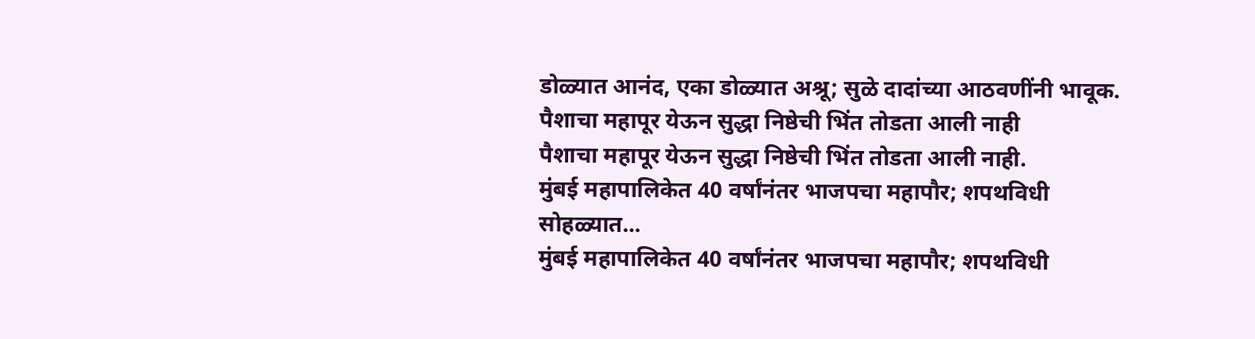डोळ्यात आनंद, एका डोळ्यात अश्रू; सुळे दादांच्या आठवणींनी भावूक.
पैशाचा महापूर येऊन सुद्धा निष्ठेची भिंत तोडता आली नाही
पैशाचा महापूर येऊन सुद्धा निष्ठेची भिंत तोडता आली नाही.
मुंबई महापालिकेत 40 वर्षांनंतर भाजपचा महापौर; शपथविधी सोहळ्यात...
मुंबई महापालिकेत 40 वर्षांनंतर भाजपचा महापौर; शपथविधी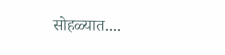सोहळ्यात....